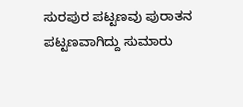ಸುರಪುರ ಪಟ್ಟಣವು ಪುರಾತನ ಪಟ್ಟಣವಾಗಿದ್ದು ಸುಮಾರು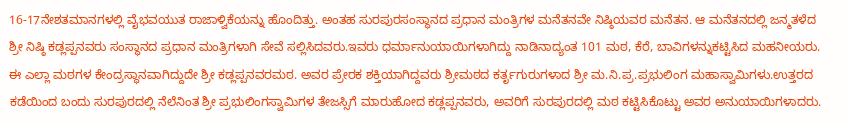16-17ನೇಶತಮಾನಗಳಲ್ಲಿ ವೈಭವಯುತ ರಾಜಾಳ್ವಿಕೆಯನ್ನು ಹೊಂದಿತ್ತು. ಅಂತಹ ಸುರಪುರಸಂಸ್ಥಾನದ ಪ್ರಧಾನ ಮಂತ್ರಿಗಳ ಮನೆತನವೇ ನಿಷ್ಠಿಯವರ ಮನೆತನ. ಆ ಮನೆತನದಲ್ಲಿ ಜನ್ಮತಳೆದ ಶ್ರೀ ನಿಷ್ಠಿ ಕಡ್ಲಪ್ಪನವರು ಸಂಸ್ಥಾನದ ಪ್ರಧಾನ ಮಂತ್ರಿಗಳಾಗಿ ಸೇವೆ ಸಲ್ಲಿಸಿದವರು.ಇವರು ಧರ್ಮಾನುಯಾಯಿಗಳಾಗಿದ್ದು ನಾಡಿನಾದ್ಯಂತ 101 ಮಠ, ಕೆರೆ, ಬಾವಿಗಳನ್ನುಕಟ್ಟಿಸಿದ ಮಹನೀಯರು. ಈ ಎಲ್ಲಾ ಮಠಗಳ ಕೇಂದ್ರಸ್ಥಾನವಾಗಿದ್ದುದೇ ಶ್ರೀ ಕಡ್ಲಪ್ಪನವರಮಠ. ಅವರ ಪ್ರೇರಕ ಶಕ್ತಿಯಾಗಿದ್ದವರು ಶ್ರೀಮಠದ ಕರ್ತೃಗುರುಗಳಾದ ಶ್ರೀ ಮ.ನಿ.ಪ್ರ.ಪ್ರಭುಲಿಂಗ ಮಹಾಸ್ವಾಮಿಗಳು.ಉತ್ತರದ ಕಡೆಯಿಂದ ಬಂದು ಸುರಪುರದಲ್ಲಿ ನೆಲೆನಿಂತ ಶ್ರೀ ಪ್ರಭುಲಿಂಗಸ್ವಾಮಿಗಳ ತೇಜಸ್ಸಿಗೆ ಮಾರುಹೋದ ಕಡ್ಲಪ್ಪನವರು, ಅವರಿಗೆ ಸುರಪುರದಲ್ಲಿ ಮಠ ಕಟ್ಟಿಸಿಕೊಟ್ಟು ಅವರ ಅನುಯಾಯಿಗಳಾದರು.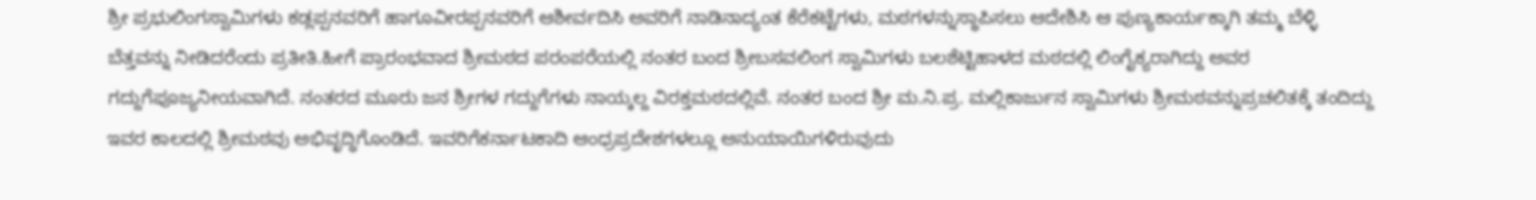ಶ್ರೀ ಪ್ರಭುಲಿಂಗಸ್ವಾಮಿಗಳು ಕಡ್ಲಪ್ಪನವರಿಗೆ ಹಾಗೂವೀರಪ್ಪನವರಿಗೆ ಆಶೀರ್ವದಿಸಿ ಅವರಿಗೆ ನಾಡಿನಾದ್ಯಂತ ಕೆರೆಕಟ್ಟೆಗಳು, ಮಠಗಳನ್ನುಸ್ಥಾಪಿಸಲು ಆದೇಶಿಸಿ ಆ ಪುಣ್ಯಕಾರ್ಯಕ್ಕಾಗಿ ತಮ್ಮ ಬೆಳ್ಳಿ ಬೆತ್ತವನ್ನು ನೀಡಿದರೆಂದು ಪ್ರತೀತಿ.ಹೀಗೆ ಪ್ರಾರಂಭವಾದ ಶ್ರೀಮಠದ ಪರಂಪರೆಯಲ್ಲಿ ನಂತರ ಬಂದ ಶ್ರೀಬಸವಲಿಂಗ ಸ್ವಾಮಿಗಳು ಬಲಶೆಟ್ಟಿಹಾಳದ ಮಠದಲ್ಲಿ ಲಿಂಗೈಕ್ಯರಾಗಿದ್ದು ಅವರ ಗದ್ದುಗೆಪೂಜ್ಯನೀಯವಾಗಿದೆ. ನಂತರದ ಮೂರು ಜನ ಶ್ರೀಗಳ ಗದ್ದುಗೆಗಳು ನಾಯ್ಕಲ್ದ ವಿರಕ್ತಮಠದಲ್ಲಿವೆ. ನಂತರ ಬಂದ ಶ್ರೀ ಮ.ನಿ.ಪ್ರ. ಮಲ್ಲಿಕಾರ್ಜುನ ಸ್ವಾಮಿಗಳು ಶ್ರೀಮಠವನ್ನುಪ್ರಚಲಿತಕ್ಕೆ ತಂದಿದ್ದು ಇವರ ಕಾಲದಲ್ಲಿ ಶ್ರೀಮಠವು ಅಭಿವೃದ್ಧಿಗೊಂಡಿದೆ. ಇವರಿಗೆಕರ್ನಾಟಕಾದಿ ಆಂಧ್ರಪ್ರದೇಶಗಳಲ್ಲೂ ಅನುಯಾಯಿಗಳಿರುವುದು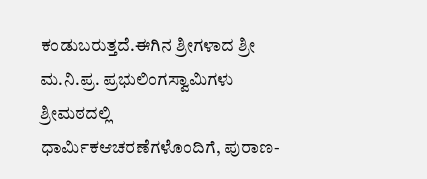ಕಂಡುಬರುತ್ತದೆ.ಈಗಿನ ಶ್ರೀಗಳಾದ ಶ್ರೀ ಮ.ನಿ.ಪ್ರ. ಪ್ರಭುಲಿಂಗಸ್ವಾಮಿಗಳು ಶ್ರೀಮಠದಲ್ಲಿ ಧಾರ್ಮಿಕಆಚರಣೆಗಳೊಂದಿಗೆ, ಪುರಾಣ-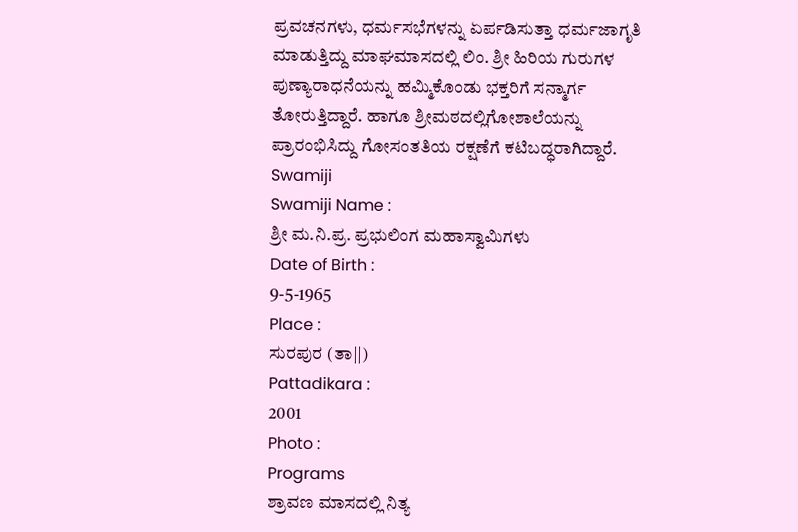ಪ್ರವಚನಗಳು, ಧರ್ಮಸಭೆಗಳನ್ನು ಏರ್ಪಡಿಸುತ್ತಾ ಧರ್ಮಜಾಗೃತಿ ಮಾಡುತ್ತಿದ್ದು ಮಾಘಮಾಸದಲ್ಲಿ ಲಿಂ. ಶ್ರೀ ಹಿರಿಯ ಗುರುಗಳ ಪುಣ್ಯಾರಾಧನೆಯನ್ನು ಹಮ್ಮಿಕೊಂಡು ಭಕ್ತರಿಗೆ ಸನ್ಮಾರ್ಗ ತೋರುತ್ತಿದ್ದಾರೆ. ಹಾಗೂ ಶ್ರೀಮಠದಲ್ಲಿಗೋಶಾಲೆಯನ್ನು ಪ್ರಾರಂಭಿಸಿದ್ದು ಗೋಸಂತತಿಯ ರಕ್ಷಣೆಗೆ ಕಟಿಬದ್ಧರಾಗಿದ್ದಾರೆ.
Swamiji
Swamiji Name :
ಶ್ರೀ ಮ.ನಿ.ಪ್ರ. ಪ್ರಭುಲಿಂಗ ಮಹಾಸ್ವಾಮಿಗಳು
Date of Birth :
9-5-1965
Place :
ಸುರಪುರ (ತಾ||)
Pattadikara :
2001
Photo :
Programs
ಶ್ರಾವಣ ಮಾಸದಲ್ಲಿ ನಿತ್ಯ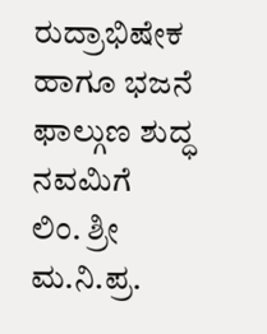ರುದ್ರಾಭಿಷೇಕ ಹಾಗೂ ಭಜನೆ
ಫಾಲ್ಗುಣ ಶುದ್ಧ ನವಮಿಗೆ
ಲಿಂ. ಶ್ರೀ ಮ.ನಿ.ಪ್ರ.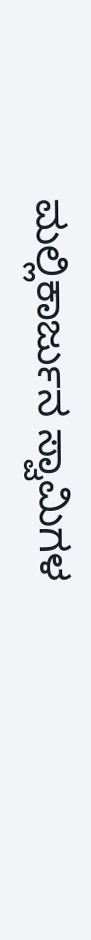ಮಲ್ಲಿಕಾರ್ಜುನ ಸ್ವಾಮಿಗಳ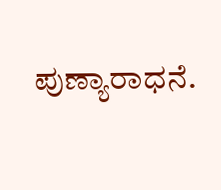ಪುಣ್ಯಾರಾಧನೆ.